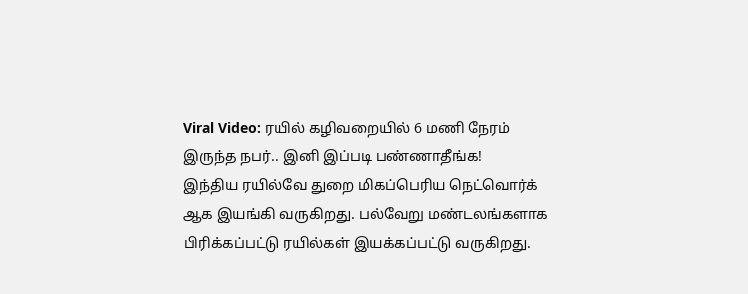Viral Video: ரயில் கழிவறையில் 6 மணி நேரம் இருந்த நபர்.. இனி இப்படி பண்ணாதீங்க!
இந்திய ரயில்வே துறை மிகப்பெரிய நெட்வொர்க் ஆக இயங்கி வருகிறது. பல்வேறு மண்டலங்களாக பிரிக்கப்பட்டு ரயில்கள் இயக்கப்பட்டு வருகிறது.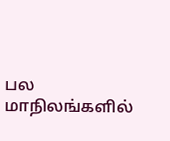பல மாநிலங்களில்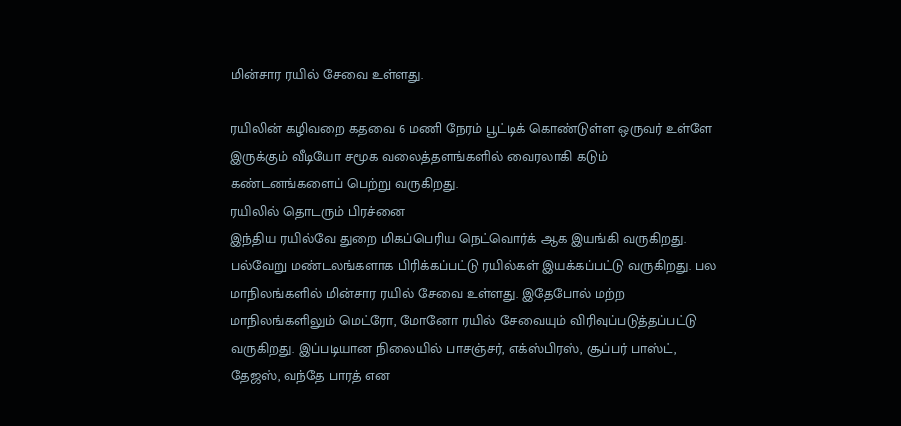மின்சார ரயில் சேவை உள்ளது.

ரயிலின் கழிவறை கதவை 6 மணி நேரம் பூட்டிக் கொண்டுள்ள ஒருவர் உள்ளே இருக்கும் வீடியோ சமூக வலைத்தளங்களில் வைரலாகி கடும் கண்டனங்களைப் பெற்று வருகிறது.
ரயிலில் தொடரும் பிரச்னை
இந்திய ரயில்வே துறை மிகப்பெரிய நெட்வொர்க் ஆக இயங்கி வருகிறது. பல்வேறு மண்டலங்களாக பிரிக்கப்பட்டு ரயில்கள் இயக்கப்பட்டு வருகிறது. பல மாநிலங்களில் மின்சார ரயில் சேவை உள்ளது. இதேபோல் மற்ற மாநிலங்களிலும் மெட்ரோ, மோனோ ரயில் சேவையும் விரிவுப்படுத்தப்பட்டு வருகிறது. இப்படியான நிலையில் பாசஞ்சர், எக்ஸ்பிரஸ், சூப்பர் பாஸ்ட், தேஜஸ், வந்தே பாரத் என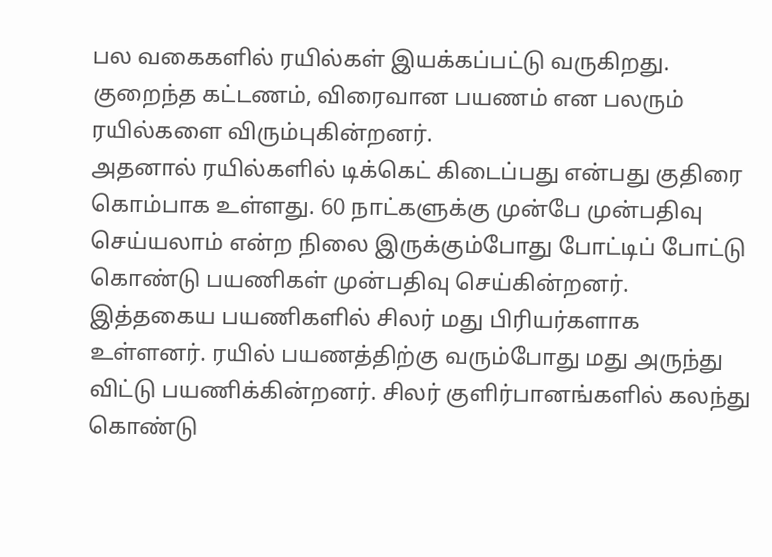பல வகைகளில் ரயில்கள் இயக்கப்பட்டு வருகிறது. குறைந்த கட்டணம், விரைவான பயணம் என பலரும் ரயில்களை விரும்புகின்றனர்.
அதனால் ரயில்களில் டிக்கெட் கிடைப்பது என்பது குதிரை கொம்பாக உள்ளது. 60 நாட்களுக்கு முன்பே முன்பதிவு செய்யலாம் என்ற நிலை இருக்கும்போது போட்டிப் போட்டு கொண்டு பயணிகள் முன்பதிவு செய்கின்றனர். இத்தகைய பயணிகளில் சிலர் மது பிரியர்களாக உள்ளனர். ரயில் பயணத்திற்கு வரும்போது மது அருந்து விட்டு பயணிக்கின்றனர். சிலர் குளிர்பானங்களில் கலந்து கொண்டு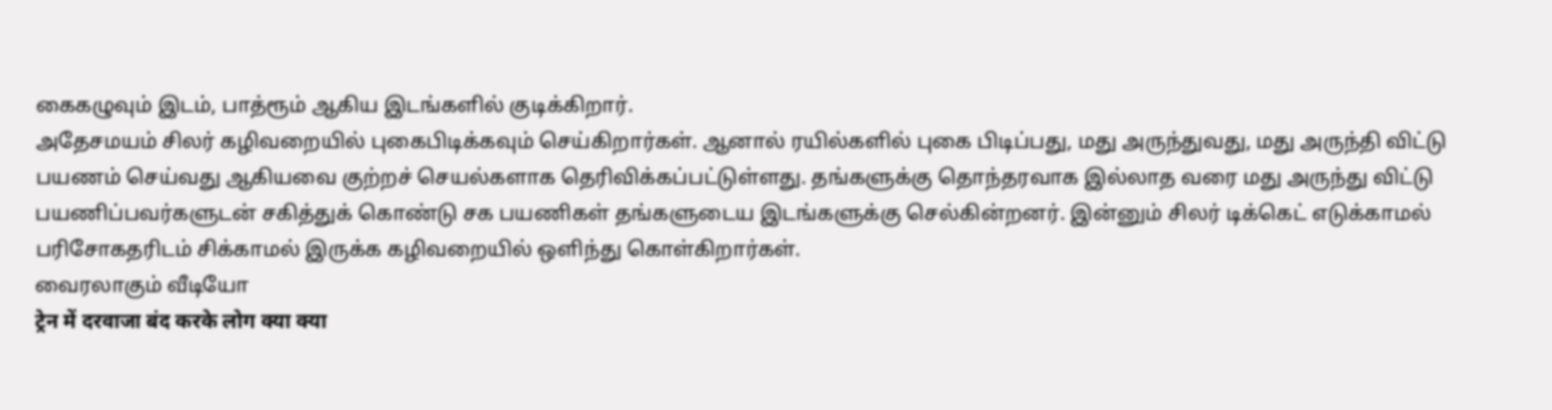கைகழுவும் இடம், பாத்ரூம் ஆகிய இடங்களில் குடிக்கிறார்.
அதேசமயம் சிலர் கழிவறையில் புகைபிடிக்கவும் செய்கிறார்கள். ஆனால் ரயில்களில் புகை பிடிப்பது, மது அருந்துவது, மது அருந்தி விட்டு பயணம் செய்வது ஆகியவை குற்றச் செயல்களாக தெரிவிக்கப்பட்டுள்ளது. தங்களுக்கு தொந்தரவாக இல்லாத வரை மது அருந்து விட்டு பயணிப்பவர்களுடன் சகித்துக் கொண்டு சக பயணிகள் தங்களுடைய இடங்களுக்கு செல்கின்றனர். இன்னும் சிலர் டிக்கெட் எடுக்காமல் பரிசோகதரிடம் சிக்காமல் இருக்க கழிவறையில் ஒளிந்து கொள்கிறார்கள்.
வைரலாகும் வீடியோ
ट्रेन में दरवाजा बंद करके लोग क्या क्या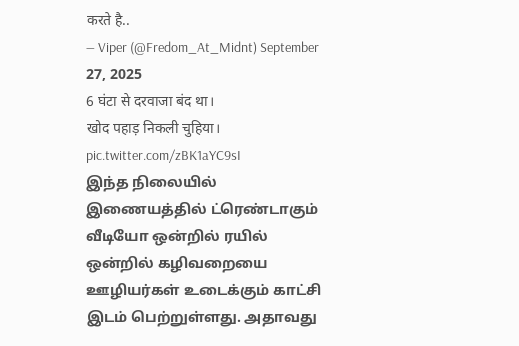करते है..
— Viper (@Fredom_At_Midnt) September 27, 2025
6 घंटा से दरवाजा बंद था।
खोद पहाड़ निकली चुहिया।
pic.twitter.com/zBK1aYC9sI
இந்த நிலையில் இணையத்தில் ட்ரெண்டாகும் வீடியோ ஒன்றில் ரயில் ஒன்றில் கழிவறையை ஊழியர்கள் உடைக்கும் காட்சி இடம் பெற்றுள்ளது. அதாவது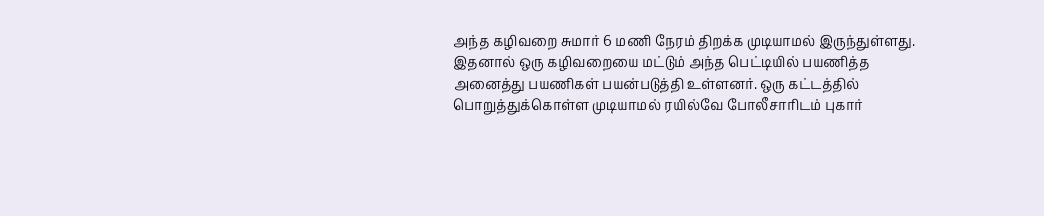அந்த கழிவறை சுமார் 6 மணி நேரம் திறக்க முடியாமல் இருந்துள்ளது. இதனால் ஒரு கழிவறையை மட்டும் அந்த பெட்டியில் பயணித்த அனைத்து பயணிகள் பயன்படுத்தி உள்ளனர். ஒரு கட்டத்தில் பொறுத்துக்கொள்ள முடியாமல் ரயில்வே போலீசாரிடம் புகார்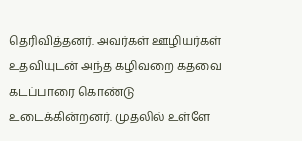தெரிவித்தனர். அவர்கள் ஊழியர்கள் உதவியுடன் அந்த கழிவறை கதவை கடப்பாரை கொண்டு உடைக்கின்றனர். முதலில் உள்ளே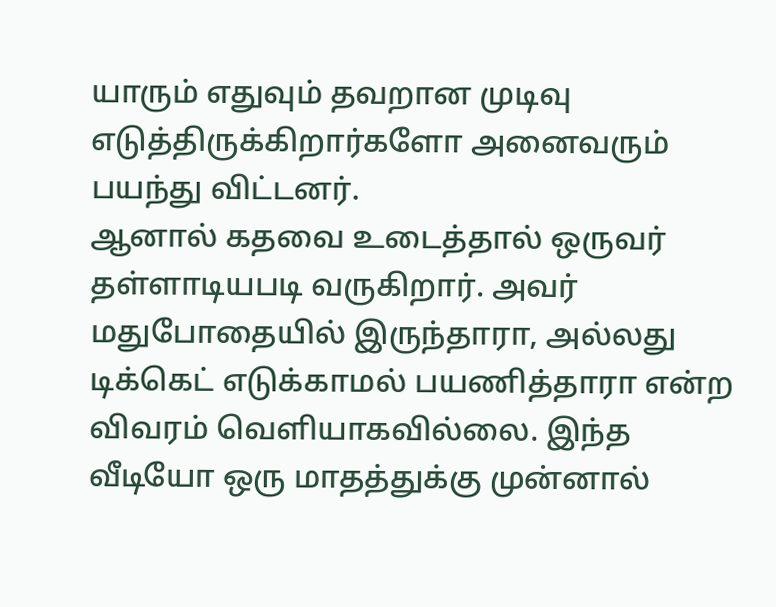யாரும் எதுவும் தவறான முடிவு எடுத்திருக்கிறார்களோ அனைவரும் பயந்து விட்டனர்.
ஆனால் கதவை உடைத்தால் ஒருவர் தள்ளாடியபடி வருகிறார். அவர் மதுபோதையில் இருந்தாரா, அல்லது டிக்கெட் எடுக்காமல் பயணித்தாரா என்ற விவரம் வெளியாகவில்லை. இந்த வீடியோ ஒரு மாதத்துக்கு முன்னால்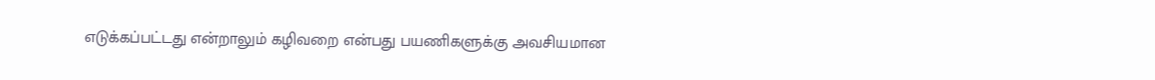எடுக்கப்பட்டது என்றாலும் கழிவறை என்பது பயணிகளுக்கு அவசியமான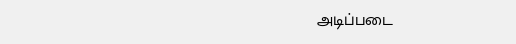அடிப்படை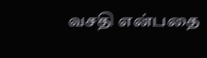வசதி என்பதை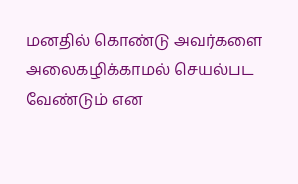மனதில் கொண்டு அவர்களை அலைகழிக்காமல் செயல்பட வேண்டும் என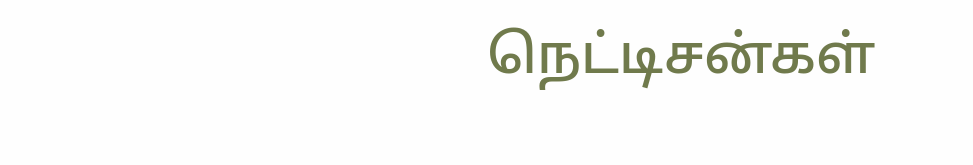நெட்டிசன்கள்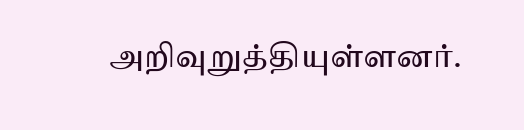அறிவுறுத்தியுள்ளனர்.